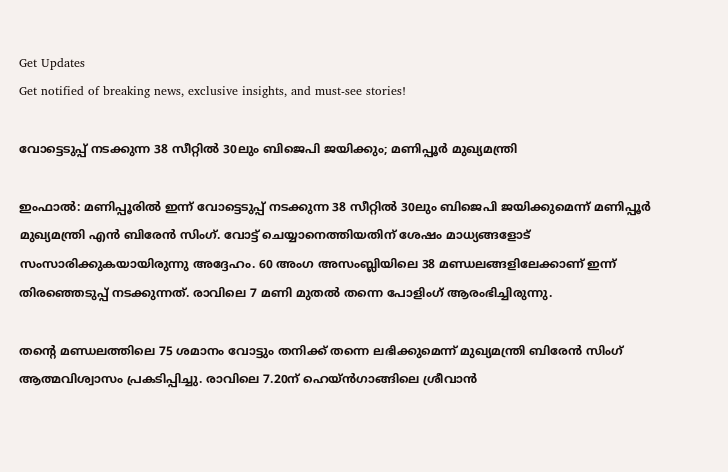Get Updates
Get notified of breaking news, exclusive insights, and must-see stories!

വോട്ടെടുപ്പ് നടക്കുന്ന 38 സീറ്റിൽ 30ലും ബിജെപി ജയിക്കും; മണിപ്പൂർ മുഖ്യമന്ത്രി

ഇംഫാൽ: മണിപ്പൂരിൽ ഇന്ന് വോട്ടെടുപ്പ് നടക്കുന്ന 38 സീറ്റിൽ 30ലും ബിജെപി ജയിക്കുമെന്ന് മണിപ്പൂർ മുഖ്യമന്ത്രി എൻ ബിരേൻ സിംഗ്. വോട്ട് ചെയ്യാനെത്തിയതിന് ശേഷം മാധ്യങ്ങളോട് സംസാരിക്കുകയായിരുന്നു അദ്ദേഹം. 60 അംഗ അസംബ്ലിയിലെ 38 മണ്ഡലങ്ങളിലേക്കാണ് ഇന്ന് തിരഞ്ഞെടുപ്പ് നടക്കുന്നത്. രാവിലെ 7 മണി മുതൽ തന്നെ പോളിംഗ് ആരംഭിച്ചിരുന്നു.

തന്റെ മണ്ഡലത്തിലെ 75 ശമാനം വോട്ടും തനിക്ക് തന്നെ ലഭിക്കുമെന്ന് മുഖ്യമന്ത്രി ബിരേൻ സിംഗ് ആത്മവിശ്വാസം പ്രകടിപ്പിച്ചു. രാവിലെ 7.20ന് ഹെയ്‌ൻഗാങ്ങിലെ ശ്രീവാൻ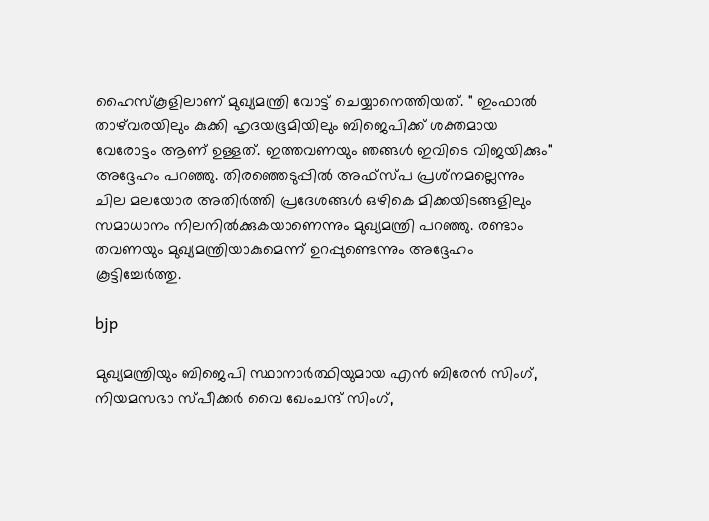ഹൈസ്‌കൂളിലാണ് മുഖ്യമന്ത്രി വോട്ട് ചെയ്യാനെത്തിയത്. " ഇംഫാൽ താഴ്‌വരയിലും കുക്കി ഹൃദയഭൂമിയിലും ബിജെപിക്ക് ശക്തമായ വേരോട്ടം ആണ് ഉള്ളത്. ഇത്തവണയും ഞങ്ങൾ ഇവിടെ വിജയിക്കും" അദ്ദേഹം പറഞ്ഞു. തിരഞ്ഞെടുപ്പിൽ അഫ്‌സ്പ പ്രശ്‌നമല്ലെന്നും ചില മലയോര അതിർത്തി പ്രദേശങ്ങൾ ഒഴികെ മിക്കയിടങ്ങളിലും സമാധാനം നിലനിൽക്കുകയാണെന്നും മുഖ്യമന്ത്രി പറഞ്ഞു. രണ്ടാം തവണയും മുഖ്യമന്ത്രിയാകുമെന്ന് ഉറപ്പുണ്ടെന്നും അദ്ദേഹം കൂട്ടിച്ചേർത്തു.

bjp

മുഖ്യമന്ത്രിയും ബിജെപി സ്ഥാനാർത്ഥിയുമായ എൻ ബിരേൻ സിംഗ്, നിയമസഭാ സ്പീക്കർ വൈ ഖേംചന്ദ് സിംഗ്,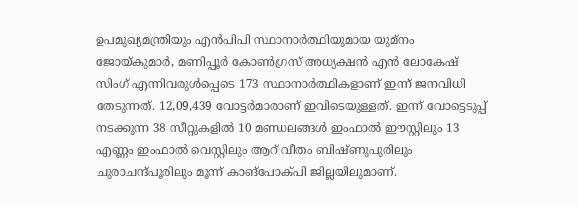ഉപമുഖ്യമന്ത്രിയും എൻപിപി സ്ഥാനാർത്ഥിയുമായ യുമ്നം ജോയ്കുമാർ, മണിപ്പൂർ കോൺഗ്രസ് അധ്യക്ഷൻ എൻ ലോകേഷ് സിംഗ് എന്നിവരുൾപ്പെടെ 173 സ്ഥാനാർത്ഥികളാണ് ഇന്ന് ജനവിധി തേടുന്നത്. 12,09,439 വോട്ടർമാരാണ് ഇവിടെയുള്ളത്. ഇന്ന് വോട്ടെടുപ്പ് നടക്കുന്ന 38 സീറ്റുകളിൽ 10 മണ്ഡലങ്ങൾ ഇംഫാൽ ഈസ്റ്റിലും 13 എണ്ണം ഇംഫാൽ വെസ്റ്റിലും ആറ് വീതം ബിഷ്ണുപുരിലും ചുരാചന്ദ്പൂരിലും മൂന്ന് കാങ്‌പോക്പി ജില്ലയിലുമാണ്.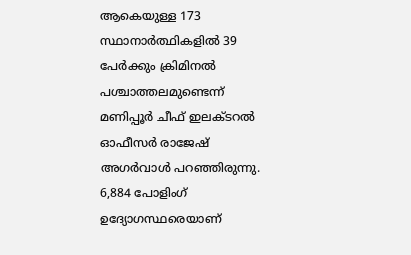ആകെയുള്ള 173 സ്ഥാനാർത്ഥികളിൽ 39 പേർക്കും ക്രിമിനൽ പശ്ചാത്തലമുണ്ടെന്ന് മണിപ്പൂർ ചീഫ് ഇലക്ടറൽ ഓഫീസർ രാജേഷ് അഗർവാൾ പറഞ്ഞിരുന്നു. 6,884 പോളിംഗ് ഉദ്യോഗസ്ഥരെയാണ്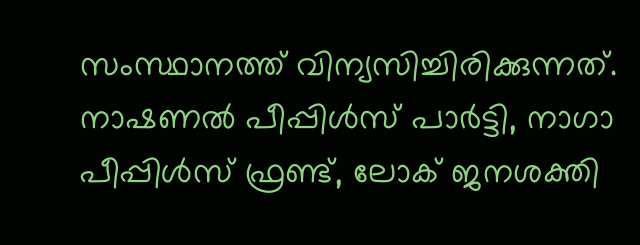സംസ്ഥാനത്ത് വിന്യസിച്ചിരിക്കുന്നത്. നാഷണൽ പീപ്പിൾസ് പാർട്ടി, നാഗാ പീപ്പിൾസ് ഫ്രണ്ട്, ലോക് ജനശക്തി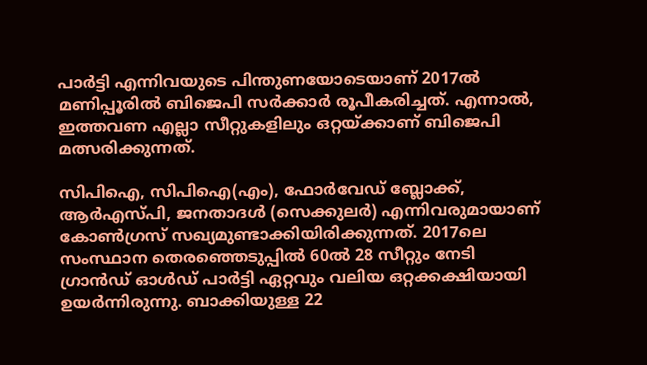പാർട്ടി എന്നിവയുടെ പിന്തുണയോടെയാണ് 2017ൽ മണിപ്പൂരിൽ ബിജെപി സർക്കാർ രൂപീകരിച്ചത്. എന്നാൽ, ഇത്തവണ എല്ലാ സീറ്റുകളിലും ഒറ്റയ്ക്കാണ് ബിജെപി മത്സരിക്കുന്നത്.

സിപിഐ, സിപിഐ(എം), ഫോർവേഡ് ബ്ലോക്ക്, ആർഎസ്പി, ജനതാദൾ (സെക്കുലർ) എന്നിവരുമായാണ് കോൺഗ്രസ് സഖ്യമുണ്ടാക്കിയിരിക്കുന്നത്. 2017ലെ സംസ്ഥാന തെരഞ്ഞെടുപ്പിൽ 60ൽ 28 സീറ്റും നേടി ഗ്രാൻഡ് ഓൾഡ് പാർട്ടി ഏറ്റവും വലിയ ഒറ്റക്കക്ഷിയായി ഉയർന്നിരുന്നു. ബാക്കിയുള്ള 22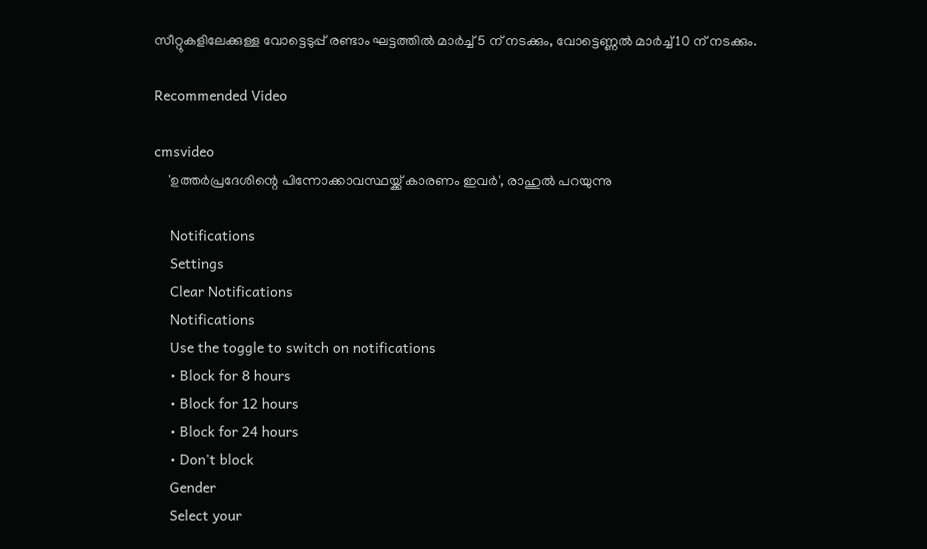സീറ്റുകളിലേക്കുള്ള വോട്ടെടുപ്പ് രണ്ടാം ഘട്ടത്തിൽ മാർച്ച് 5 ന് നടക്കും, വോട്ടെണ്ണൽ മാർച്ച് 10 ന് നടക്കും.

Recommended Video

cmsvideo
    'ഉത്തര്‍പ്രദേശിന്റെ പിന്നോക്കാവസ്ഥയ്ക്ക് കാരണം ഇവര്‍', രാഹുല്‍ പറയുന്നു

    Notifications
    Settings
    Clear Notifications
    Notifications
    Use the toggle to switch on notifications
    • Block for 8 hours
    • Block for 12 hours
    • Block for 24 hours
    • Don't block
    Gender
    Select your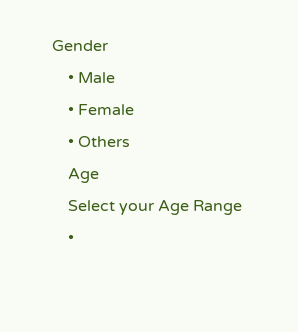Gender
    • Male
    • Female
    • Others
    Age
    Select your Age Range
    •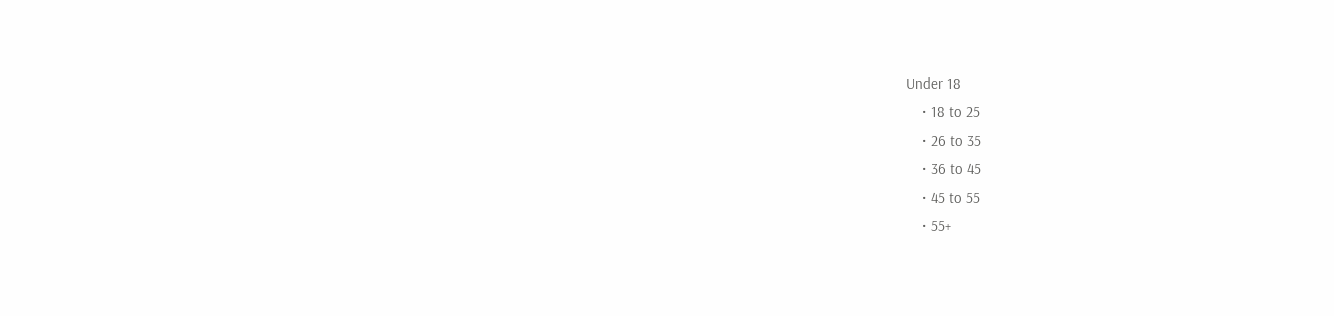Under 18
    • 18 to 25
    • 26 to 35
    • 36 to 45
    • 45 to 55
    • 55+